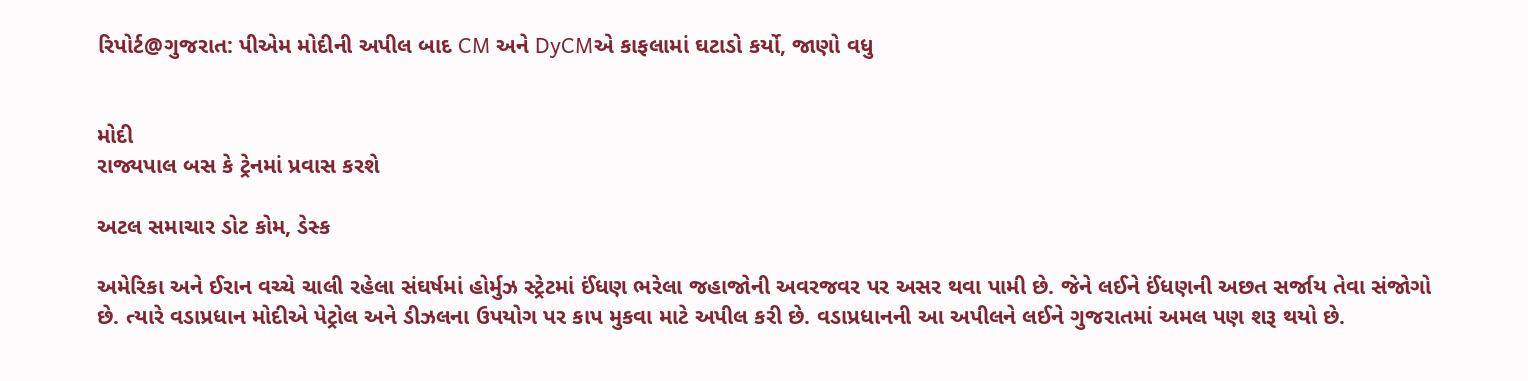રિપોર્ટ@ગુજરાત: પીએમ મોદીની અપીલ બાદ CM અને DyCMએ કાફલામાં ઘટાડો કર્યો, જાણો વધુ


મોદી
રાજ્યપાલ બસ કે ટ્રેનમાં પ્રવાસ કરશે

અટલ સમાચાર ડોટ કોમ, ડેસ્ક

અમેરિકા અને ઈરાન વચ્ચે ચાલી રહેલા સંઘર્ષમાં હોર્મુઝ સ્ટ્રેટમાં ઈંધણ ભરેલા જહાજોની અવરજવર પર અસર થવા પામી છે. જેને લઈને ઈંધણની અછત સર્જાય તેવા સંજોગો છે. ત્યારે વડાપ્રધાન મોદીએ પેટ્રોલ અને ડીઝલના ઉપયોગ પર કાપ મુકવા માટે અપીલ કરી છે. વડાપ્રધાનની આ અપીલને લઈને ગુજરાતમાં અમલ પણ શરૂ થયો છે.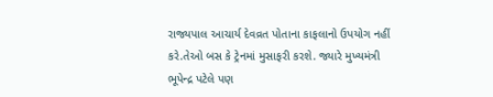રાજ્યપાલ આચાર્ય દેવવ્રત પોતાના કાફલાનો ઉપયોગ નહીં કરે.તેઓ બસ કે ટ્રેનમાં મુસાફરી કરશે. જ્યારે મુખ્યમંત્રી ભૂપેન્દ્ર પટેલે પણ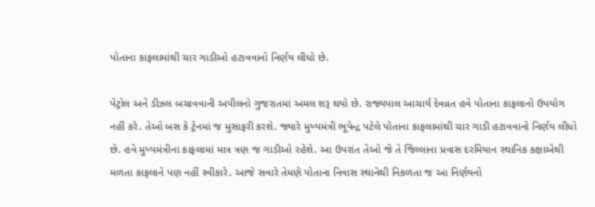પોતાના કાફલામાંથી ચાર ગાડીઓ હટાવવાનો નિર્ણય લીધો છે.

પેટ્રોલ અને ડીઝલ બચાવવાની અપીલનો ગુજરાતમાં અમલ શરૂ થયો છે. રાજ્યપાલ આચાર્ય દેવવ્રત હવે પોતાના કાફલાનો ઉપયોગ નહીં કરે. તેઓ બસ કે ટ્રેનમાં જ મુસાફરી કરશે. જ્યારે મુખ્યમંત્રી ભૂપેન્દ્ર પટેલે પોતાના કાફલામાંથી ચાર ગાડી હટાવવાનો નિર્ણય લીધો છે. હવે મુખ્યમંત્રીના કાફલામાં માત્ર ત્રણ જ ગાડીઓ રહેશે. આ ઉપરાંત તેઓ જે તે જિલ્લાના પ્રવાસ દરમિયાન સ્થાનિક કક્ષાએથી મળતા કાફલાને પણ નહીં સ્વીકારે. આજે સવારે તેમણે પોતાના નિવાસ સ્થાનેથી નિકળતા જ આ નિર્ણયનો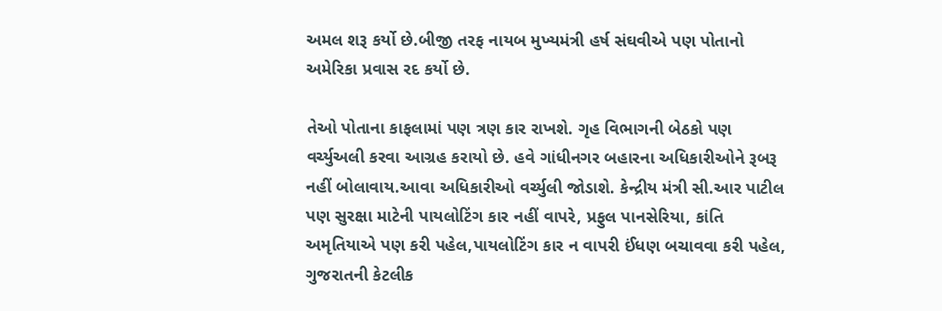અમલ શરૂ કર્યો છે.બીજી તરફ નાયબ મુખ્યમંત્રી હર્ષ સંઘવીએ પણ પોતાનો અમેરિકા પ્રવાસ રદ કર્યો છે.

તેઓ પોતાના કાફલામાં પણ ત્રણ કાર રાખશે. ગૃહ વિભાગની બેઠકો પણ વર્ચ્યુઅલી કરવા આગ્રહ કરાયો છે. હવે ગાંધીનગર બહારના અધિકારીઓને રૂબરૂ નહીં બોલાવાય.આવા અધિકારીઓ વર્ચ્યુલી જોડાશે. કેન્દ્રીય મંત્રી સી.આર પાટીલ પણ સુરક્ષા માટેની પાયલોટિંગ કાર નહીં વાપરે, પ્રફુલ પાનસેરિયા, કાંતિ અમૃતિયાએ પણ કરી પહેલ,પાયલોટિંગ કાર ન વાપરી ઈંધણ બચાવવા કરી પહેલ, ગુજરાતની કેટલીક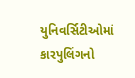યુનિવર્સિટીઓમાં કારપુલિંગનો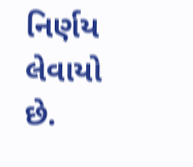નિર્ણય લેવાયો છે.